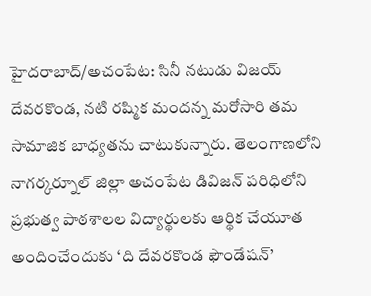హైదరాబాద్/అచంపేట: సినీ నటుడు విజయ్ దేవరకొండ, నటి రష్మిక మందన్న మరోసారి తమ సామాజిక బాధ్యతను చాటుకున్నారు. తెలంగాణలోని నాగర్కర్నూల్ జిల్లా అచంపేట డివిజన్ పరిధిలోని ప్రభుత్వ పాఠశాలల విద్యార్థులకు ఆర్థిక చేయూత అందించేందుకు ‘ది దేవరకొండ ఫౌండేషన్’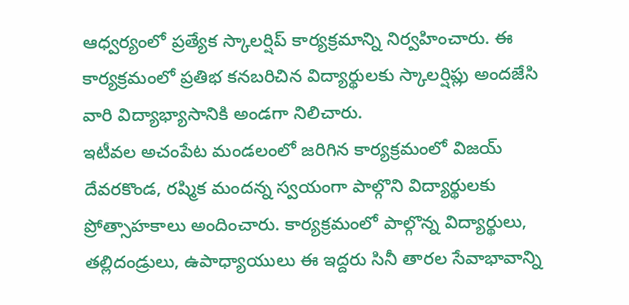ఆధ్వర్యంలో ప్రత్యేక స్కాలర్షిప్ కార్యక్రమాన్ని నిర్వహించారు. ఈ కార్యక్రమంలో ప్రతిభ కనబరిచిన విద్యార్థులకు స్కాలర్షిప్లు అందజేసి వారి విద్యాభ్యాసానికి అండగా నిలిచారు.
ఇటీవల అచంపేట మండలంలో జరిగిన కార్యక్రమంలో విజయ్ దేవరకొండ, రష్మిక మందన్న స్వయంగా పాల్గొని విద్యార్థులకు ప్రోత్సాహకాలు అందించారు. కార్యక్రమంలో పాల్గొన్న విద్యార్థులు, తల్లిదండ్రులు, ఉపాధ్యాయులు ఈ ఇద్దరు సినీ తారల సేవాభావాన్ని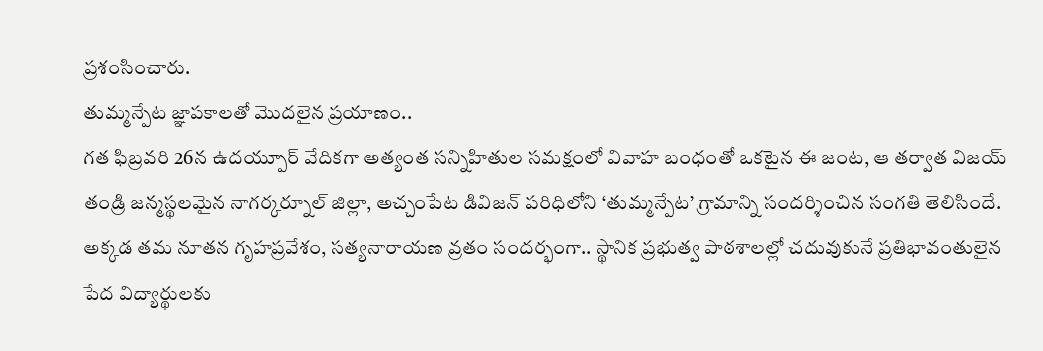ప్రశంసించారు.
తుమ్మన్పేట జ్ఞాపకాలతో మొదలైన ప్రయాణం..
గత ఫిబ్రవరి 26న ఉదయ్పూర్ వేదికగా అత్యంత సన్నిహితుల సమక్షంలో వివాహ బంధంతో ఒకటైన ఈ జంట, ఆ తర్వాత విజయ్ తండ్రి జన్మస్థలమైన నాగర్కర్నూల్ జిల్లా, అచ్చంపేట డివిజన్ పరిధిలోని ‘తుమ్మన్పేట’ గ్రామాన్ని సందర్శించిన సంగతి తెలిసిందే. అక్కడ తమ నూతన గృహప్రవేశం, సత్యనారాయణ వ్రతం సందర్భంగా.. స్థానిక ప్రభుత్వ పాఠశాలల్లో చదువుకునే ప్రతిభావంతులైన పేద విద్యార్థులకు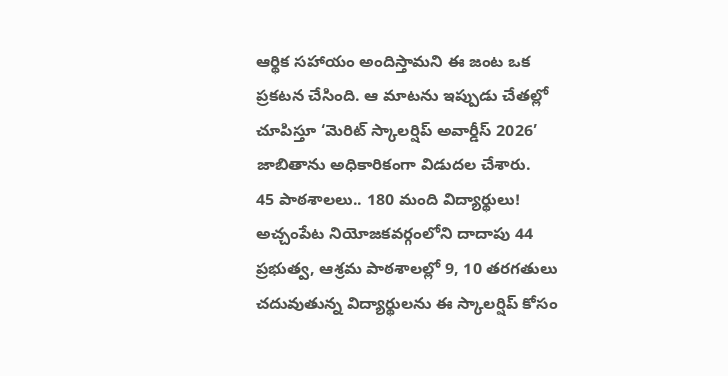ఆర్థిక సహాయం అందిస్తామని ఈ జంట ఒక ప్రకటన చేసింది. ఆ మాటను ఇప్పుడు చేతల్లో చూపిస్తూ ‘మెరిట్ స్కాలర్షిప్ అవార్డీస్ 2026’ జాబితాను అధికారికంగా విడుదల చేశారు.
45 పాఠశాలలు.. 180 మంది విద్యార్థులు!
అచ్చంపేట నియోజకవర్గంలోని దాదాపు 44 ప్రభుత్వ, ఆశ్రమ పాఠశాలల్లో 9, 10 తరగతులు చదువుతున్న విద్యార్థులను ఈ స్కాలర్షిప్ కోసం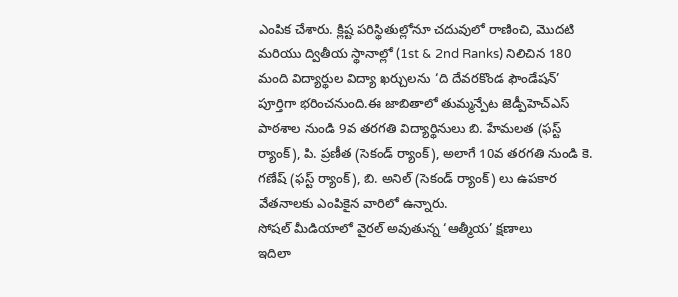ఎంపిక చేశారు. క్లిష్ట పరిస్థితుల్లోనూ చదువులో రాణించి, మొదటి మరియు ద్వితీయ స్థానాల్లో (1st & 2nd Ranks) నిలిచిన 180 మంది విద్యార్థుల విద్యా ఖర్చులను ‘ది దేవరకొండ ఫౌండేషన్’ పూర్తిగా భరించనుంది.ఈ జాబితాలో తుమ్మన్పేట జెడ్పీహెచ్ఎస్ పాఠశాల నుండి 9వ తరగతి విద్యార్థినులు బి. హేమలత (ఫస్ట్ ర్యాంక్), పి. ప్రణీత (సెకండ్ ర్యాంక్), అలాగే 10వ తరగతి నుండి కె. గణేష్ (ఫస్ట్ ర్యాంక్), బి. అనిల్ (సెకండ్ ర్యాంక్) లు ఉపకార వేతనాలకు ఎంపికైన వారిలో ఉన్నారు.
సోషల్ మీడియాలో వైరల్ అవుతున్న ‘ఆత్మీయ’ క్షణాలు
ఇదిలా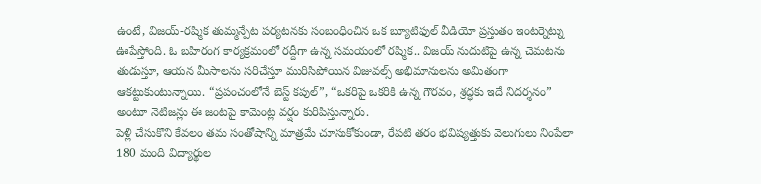ఉంటే, విజయ్-రష్మిక తుమ్మన్పేట పర్యటనకు సంబంధించిన ఒక బ్యూటిఫుల్ వీడియో ప్రస్తుతం ఇంటర్నెట్ను ఊపేస్తోంది. ఓ బహిరంగ కార్యక్రమంలో రద్దీగా ఉన్న సమయంలో రష్మిక.. విజయ్ నుదుటిపై ఉన్న చెమటను తుడుస్తూ, ఆయన మీసాలను సరిచేస్తూ మురిసిపోయిన విజువల్స్ అభిమానులను అమితంగా ఆకట్టుకుంటున్నాయి. “ప్రపంచంలోనే బెస్ట్ కపుల్”, “ఒకరిపై ఒకరికి ఉన్న గౌరవం, శ్రద్ధకు ఇదే నిదర్శనం” అంటూ నెటిజన్లు ఈ జంటపై కామెంట్ల వర్షం కురిపిస్తున్నారు.
పెళ్లి చేసుకొని కేవలం తమ సంతోషాన్ని మాత్రమే చూసుకోకుండా, రేపటి తరం భవిష్యత్తుకు వెలుగులు నింపేలా 180 మంది విద్యార్థుల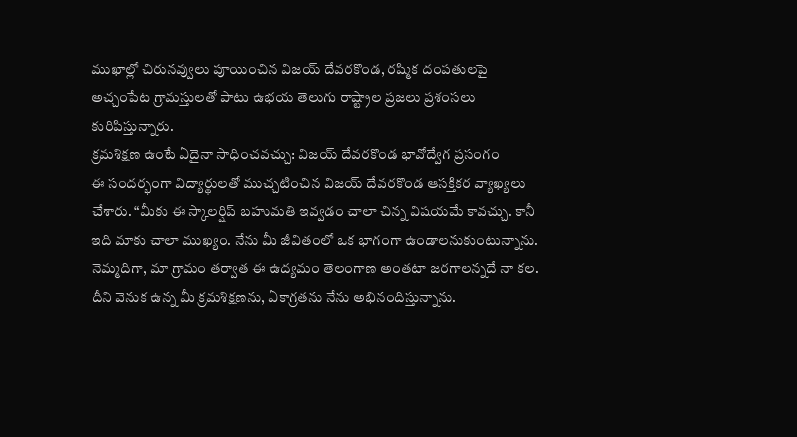ముఖాల్లో చిరునవ్వులు పూయించిన విజయ్ దేవరకొండ, రష్మిక దంపతులపై అచ్చంపేట గ్రామస్తులతో పాటు ఉభయ తెలుగు రాష్ట్రాల ప్రజలు ప్రశంసలు కురిపిస్తున్నారు.
క్రమశిక్షణ ఉంటే ఏదైనా సాధించవచ్చు: విజయ్ దేవరకొండ భావోద్వేగ ప్రసంగం
ఈ సందర్భంగా విద్యార్థులతో ముచ్చటించిన విజయ్ దేవరకొండ ఆసక్తికర వ్యాఖ్యలు చేశారు. “మీకు ఈ స్కాలర్షిప్ బహుమతి ఇవ్వడం చాలా చిన్న విషయమే కావచ్చు. కానీ ఇది మాకు చాలా ముఖ్యం. నేను మీ జీవితంలో ఒక భాగంగా ఉండాలనుకుంటున్నాను. నెమ్మదిగా, మా గ్రామం తర్వాత ఈ ఉద్యమం తెలంగాణ అంతటా జరగాలన్నదే నా కల. దీని వెనుక ఉన్న మీ క్రమశిక్షణను, ఏకాగ్రతను నేను అభినందిస్తున్నాను.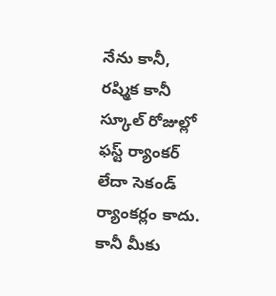నేను కానీ, రష్మిక కానీ స్కూల్ రోజుల్లో ఫస్ట్ ర్యాంకర్ లేదా సెకండ్ ర్యాంకర్లం కాదు. కానీ మీకు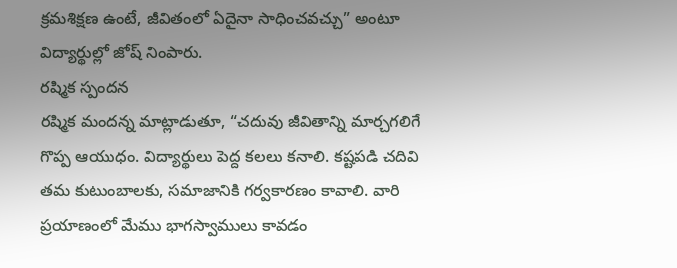క్రమశిక్షణ ఉంటే, జీవితంలో ఏదైనా సాధించవచ్చు” అంటూ విద్యార్థుల్లో జోష్ నింపారు.
రష్మిక స్పందన
రష్మిక మందన్న మాట్లాడుతూ, “చదువు జీవితాన్ని మార్చగలిగే గొప్ప ఆయుధం. విద్యార్థులు పెద్ద కలలు కనాలి. కష్టపడి చదివి తమ కుటుంబాలకు, సమాజానికి గర్వకారణం కావాలి. వారి ప్రయాణంలో మేము భాగస్వాములు కావడం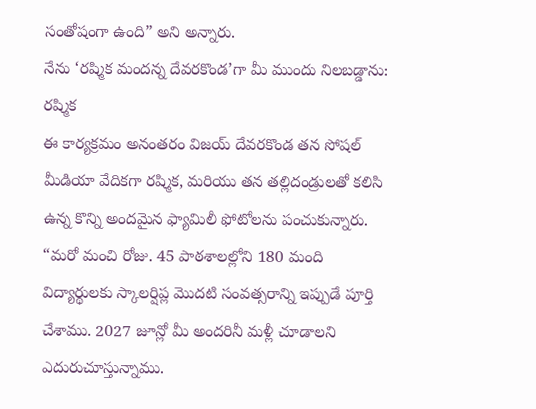సంతోషంగా ఉంది” అని అన్నారు.
నేను ‘రష్మిక మందన్న దేవరకొండ’గా మీ ముందు నిలబడ్డాను: రష్మిక
ఈ కార్యక్రమం అనంతరం విజయ్ దేవరకొండ తన సోషల్ మీడియా వేదికగా రష్మిక, మరియు తన తల్లిదండ్రులతో కలిసి ఉన్న కొన్ని అందమైన ఫ్యామిలీ ఫోటోలను పంచుకున్నారు. “మరో మంచి రోజు. 45 పాఠశాలల్లోని 180 మంది విద్యార్థులకు స్కాలర్షిప్ల మొదటి సంవత్సరాన్ని ఇప్పుడే పూర్తి చేశాము. 2027 జూన్లో మీ అందరినీ మళ్లీ చూడాలని ఎదురుచూస్తున్నాము.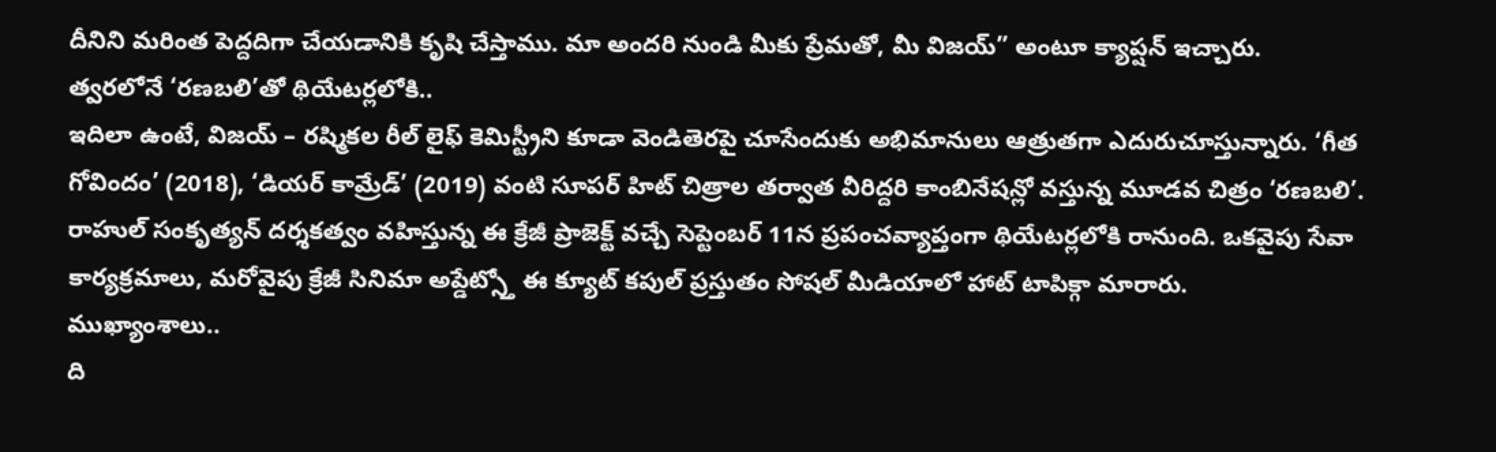దీనిని మరింత పెద్దదిగా చేయడానికి కృషి చేస్తాము. మా అందరి నుండి మీకు ప్రేమతో, మీ విజయ్” అంటూ క్యాప్షన్ ఇచ్చారు.
త్వరలోనే ‘రణబలి’తో థియేటర్లలోకి..
ఇదిలా ఉంటే, విజయ్ – రష్మికల రీల్ లైఫ్ కెమిస్ట్రీని కూడా వెండితెరపై చూసేందుకు అభిమానులు ఆత్రుతగా ఎదురుచూస్తున్నారు. ‘గీత గోవిందం’ (2018), ‘డియర్ కామ్రేడ్’ (2019) వంటి సూపర్ హిట్ చిత్రాల తర్వాత వీరిద్దరి కాంబినేషన్లో వస్తున్న మూడవ చిత్రం ‘రణబలి’. రాహుల్ సంకృత్యన్ దర్శకత్వం వహిస్తున్న ఈ క్రేజీ ప్రాజెక్ట్ వచ్చే సెప్టెంబర్ 11న ప్రపంచవ్యాప్తంగా థియేటర్లలోకి రానుంది. ఒకవైపు సేవా కార్యక్రమాలు, మరోవైపు క్రేజీ సినిమా అప్డేట్స్తో ఈ క్యూట్ కపుల్ ప్రస్తుతం సోషల్ మీడియాలో హాట్ టాపిక్గా మారారు.
ముఖ్యాంశాలు..
ది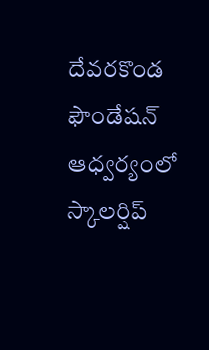దేవరకొండ ఫౌండేషన్ ఆధ్వర్యంలో స్కాలర్షిప్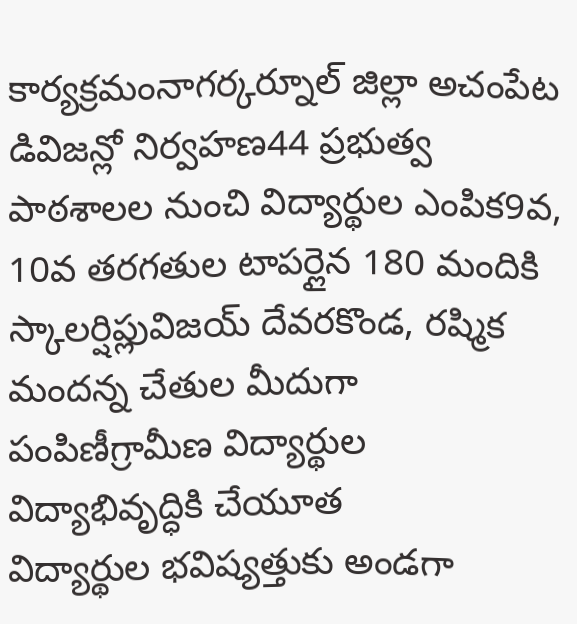కార్యక్రమంనాగర్కర్నూల్ జిల్లా అచంపేట డివిజన్లో నిర్వహణ44 ప్రభుత్వ పాఠశాలల నుంచి విద్యార్థుల ఎంపిక9వ, 10వ తరగతుల టాపర్లైన 180 మందికి స్కాలర్షిప్లువిజయ్ దేవరకొండ, రష్మిక మందన్న చేతుల మీదుగా పంపిణీగ్రామీణ విద్యార్థుల విద్యాభివృద్ధికి చేయూత
విద్యార్థుల భవిష్యత్తుకు అండగా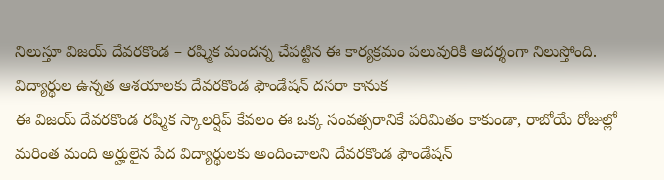నిలుస్తూ విజయ్ దేవరకొండ – రష్మిక మందన్న చేపట్టిన ఈ కార్యక్రమం పలువురికి ఆదర్శంగా నిలుస్తోంది.
విద్యార్థుల ఉన్నత ఆశయాలకు దేవరకొండ ఫౌండేషన్ దసరా కానుక
ఈ విజయ్ దేవరకొండ రష్మిక స్కాలర్షిప్ కేవలం ఈ ఒక్క సంవత్సరానికే పరిమితం కాకుండా, రాబోయే రోజుల్లో మరింత మంది అర్హులైన పేద విద్యార్థులకు అందించాలని దేవరకొండ ఫౌండేషన్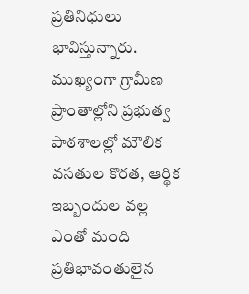ప్రతినిధులు భావిస్తున్నారు. ముఖ్యంగా గ్రామీణ ప్రాంతాల్లోని ప్రభుత్వ పాఠశాలల్లో మౌలిక వసతుల కొరత, ఆర్థిక ఇబ్బందుల వల్ల ఎంతో మంది ప్రతిభావంతులైన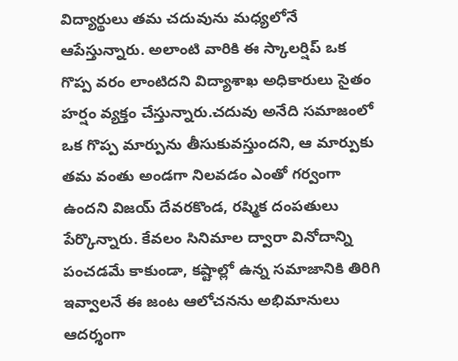విద్యార్థులు తమ చదువును మధ్యలోనే ఆపేస్తున్నారు. అలాంటి వారికి ఈ స్కాలర్షిప్ ఒక గొప్ప వరం లాంటిదని విద్యాశాఖ అధికారులు సైతం హర్షం వ్యక్తం చేస్తున్నారు.చదువు అనేది సమాజంలో ఒక గొప్ప మార్పును తీసుకువస్తుందని, ఆ మార్పుకు తమ వంతు అండగా నిలవడం ఎంతో గర్వంగా ఉందని విజయ్ దేవరకొండ, రష్మిక దంపతులు పేర్కొన్నారు. కేవలం సినిమాల ద్వారా వినోదాన్ని పంచడమే కాకుండా, కష్టాల్లో ఉన్న సమాజానికి తిరిగి ఇవ్వాలనే ఈ జంట ఆలోచనను అభిమానులు ఆదర్శంగా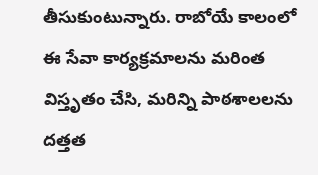తీసుకుంటున్నారు. రాబోయే కాలంలో ఈ సేవా కార్యక్రమాలను మరింత విస్తృతం చేసి, మరిన్ని పాఠశాలలను దత్తత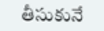తీసుకునే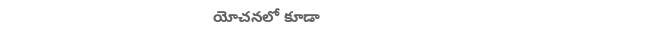యోచనలో కూడా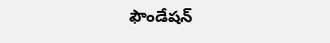ఫౌండేషన్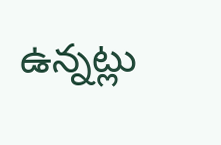ఉన్నట్లు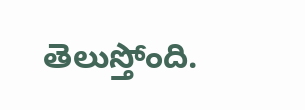తెలుస్తోంది.